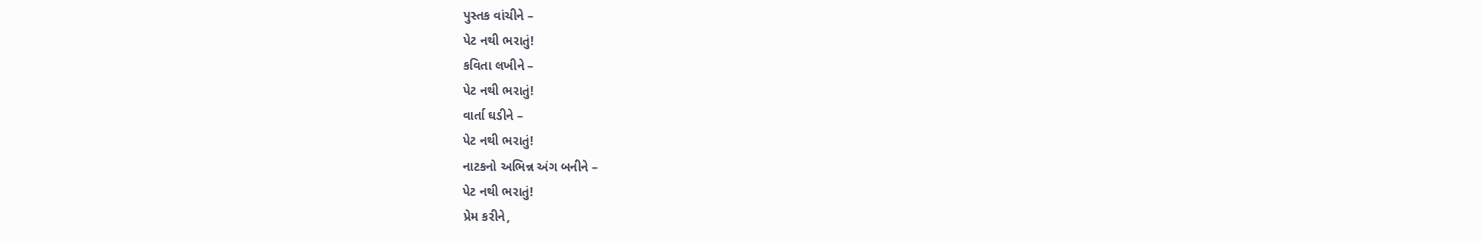પુસ્તક વાંચીને –
પેટ નથી ભરાતું!
કવિતા લખીને –
પેટ નથી ભરાતું!
વાર્તા ઘડીને –
પેટ નથી ભરાતું!
નાટકનો અભિન્ન અંગ બનીને –
પેટ નથી ભરાતું!
પ્રેમ કરીને,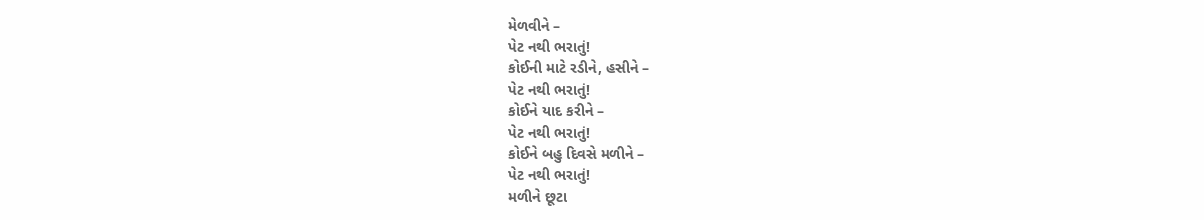મેળવીને –
પેટ નથી ભરાતું!
કોઈની માટે રડીને, હસીને –
પેટ નથી ભરાતું!
કોઈને યાદ કરીને –
પેટ નથી ભરાતું!
કોઈને બહુ દિવસે મળીને –
પેટ નથી ભરાતું!
મળીને છૂટા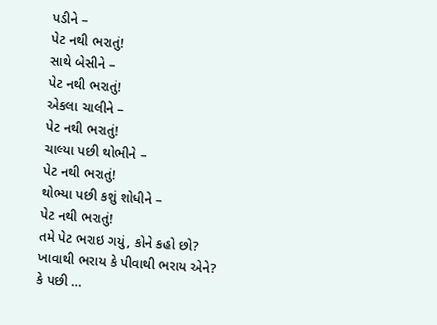પડીને –
પેટ નથી ભરાતું!
સાથે બેસીને –
પેટ નથી ભરાતું!
એકલા ચાલીને –
પેટ નથી ભરાતું!
ચાલ્યા પછી થોભીને –
પેટ નથી ભરાતું!
થોભ્યા પછી કશું શોધીને –
પેટ નથી ભરાતું!
તમે પેટ ભરાઇ ગયું, કોને કહો છો?
ખાવાથી ભરાય કે પીવાથી ભરાય એને?
કે પછી …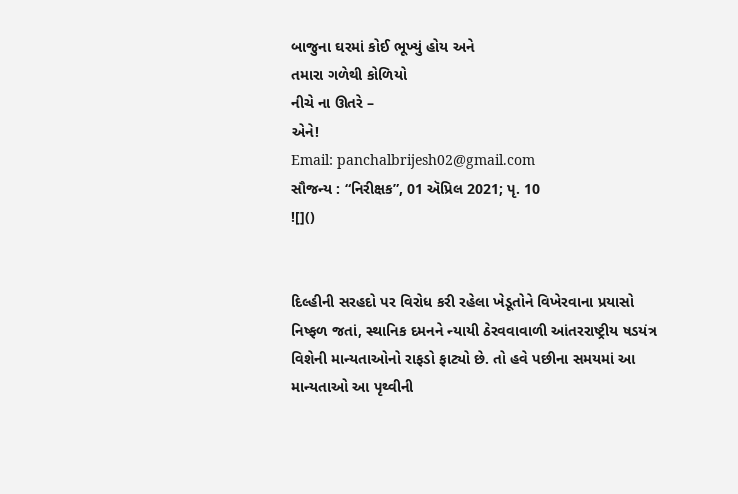બાજુના ઘરમાં કોઈ ભૂખ્યું હોય અને
તમારા ગળેથી કોળિયો
નીચે ના ઊતરે –
એને!
Email: panchalbrijesh02@gmail.com
સૌજન્ય : “નિરીક્ષક”, 01 ઍપ્રિલ 2021; પૃ. 10
![]()


દિલ્હીની સરહદો પર વિરોધ કરી રહેલા ખેડૂતોને વિખેરવાના પ્રયાસો નિષ્ફળ જતાં, સ્થાનિક દમનને ન્યાયી ઠેરવવાવાળી આંતરરાષ્ટ્રીય ષડયંત્ર વિશેની માન્યતાઓનો રાફડો ફાટ્યો છે. તો હવે પછીના સમયમાં આ માન્યતાઓ આ પૃથ્વીની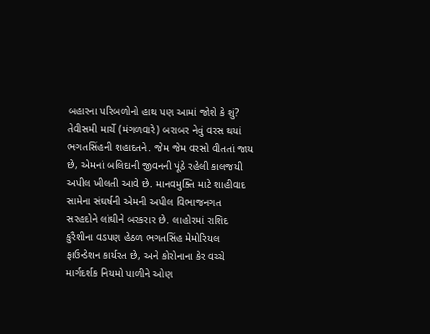બહારના પરિબળોનો હાથ પણ આમાં જોશે કે શું?
તેવીસમી માર્ચે (મંગળવારે) બરાબર નેવું વરસ થયાં ભગતસિંહની શહાદતને. જેમ જેમ વરસો વીતતાં જાય છે, એમનાં બલિદાની જીવનની પૂંઠે રહેલી કાલજયી અપીલ ખીલતી આવે છે. માનવમુક્તિ માટે શાહીવાદ સામેના સંઘર્ષની એમની અપીલ વિભાજનગત સરહદોને લાંઘીને બરકરાર છે. લાહોરમાં રાશિદ કુરૈશીના વડપણ હેઠળ ભગતસિંહ મેમોરિયલ ફાઉન્ડેશન કાર્યરત છે, અને કોરોનાના કેર વચ્ચે માર્ગદર્શક નિયમો પાળીને ઓણ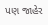પણ જાહેર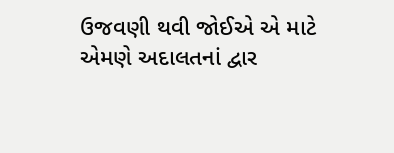ઉજવણી થવી જોઈએ એ માટે એમણે અદાલતનાં દ્વાર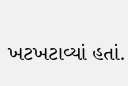ખટખટાવ્યાં હતાં.